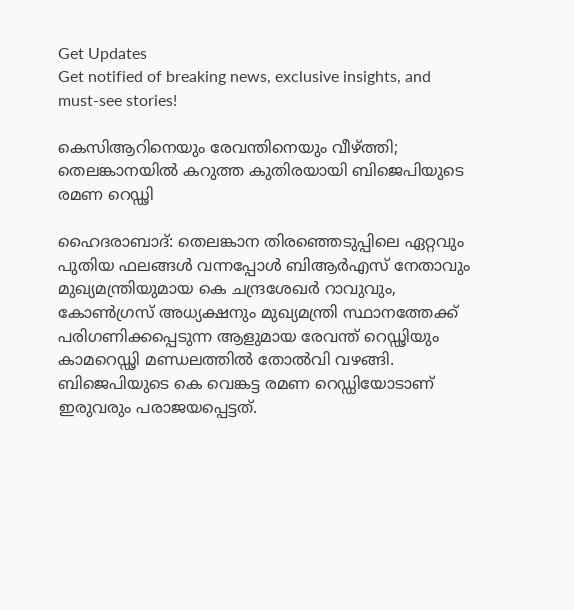Get Updates
Get notified of breaking news, exclusive insights, and must-see stories!

കെസിആറിനെയും രേവന്തിനെയും വീഴ്ത്തി; തെലങ്കാനയിൽ കറുത്ത കുതിരയായി ബിജെപിയുടെ രമണ റെഡ്ഢി

ഹൈദരാബാദ്: തെലങ്കാന തിരഞ്ഞെടുപ്പിലെ ഏറ്റവും പുതിയ ഫലങ്ങൾ വന്നപ്പോൾ ബിആർഎസ് നേതാവും മുഖ്യമന്ത്രിയുമായ കെ ചന്ദ്രശേഖർ റാവുവും, കോൺഗ്രസ് അധ്യക്ഷനും മുഖ്യമന്ത്രി സ്ഥാനത്തേക്ക് പരിഗണിക്കപ്പെടുന്ന ആളുമായ രേവന്ത് റെഡ്ഢിയും കാമറെഡ്ഢി മണ്ഡലത്തിൽ തോൽവി വഴങ്ങി. ബിജെപിയുടെ കെ വെങ്കട്ട രമണ റെഡ്ഡിയോടാണ് ഇരുവരും പരാജയപ്പെട്ടത്.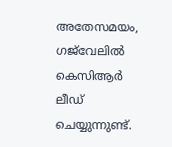അതേസമയം, ഗജ്‌വേലിൽ കെസിആർ ലീഡ് ചെയ്യുന്നുണ്ട്.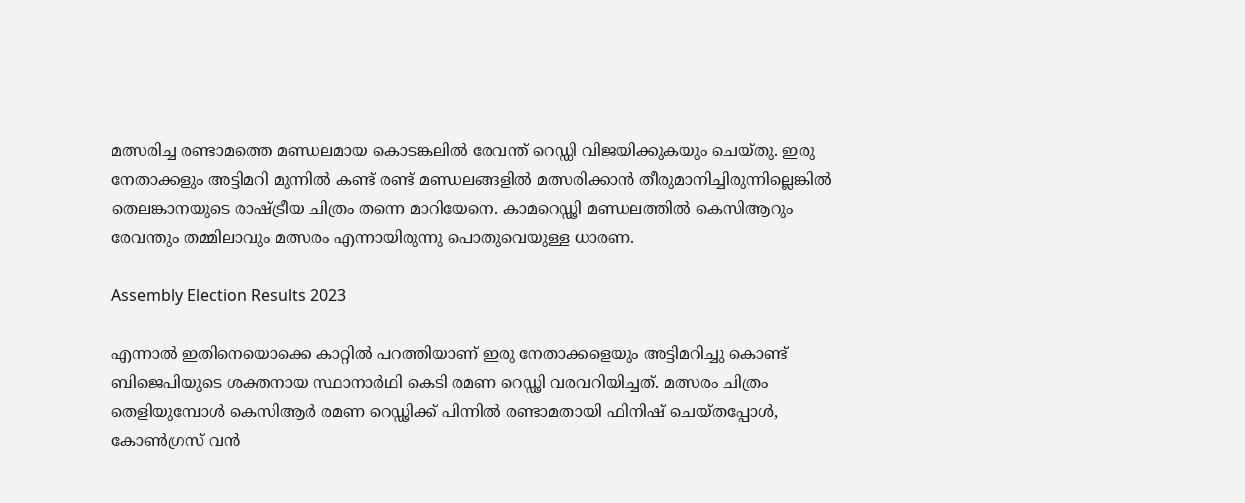മത്സരിച്ച രണ്ടാമത്തെ മണ്ഡലമായ കൊടങ്കലിൽ രേവന്ത് റെഡ്ഡി വിജയിക്കുകയും ചെയ്‌തു. ഇരു നേതാക്കളും അട്ടിമറി മുന്നിൽ കണ്ട് രണ്ട് മണ്ഡലങ്ങളിൽ മത്സരിക്കാൻ തീരുമാനിച്ചിരുന്നില്ലെങ്കിൽ തെലങ്കാനയുടെ രാഷ്‌ട്രീയ ചിത്രം തന്നെ മാറിയേനെ. കാമറെഡ്ഢി മണ്ഡലത്തിൽ കെസിആറും രേവന്തും തമ്മിലാവും മത്സരം എന്നായിരുന്നു പൊതുവെയുള്ള ധാരണ.

Assembly Election Results 2023

എന്നാൽ ഇതിനെയൊക്കെ കാറ്റിൽ പറത്തിയാണ് ഇരു നേതാക്കളെയും അട്ടിമറിച്ചു കൊണ്ട് ബിജെപിയുടെ ശക്തനായ സ്ഥാനാർഥി കെടി രമണ റെഡ്ഢി വരവറിയിച്ചത്. മത്സരം ചിത്രം തെളിയുമ്പോൾ കെസിആർ രമണ റെഡ്ഢിക്ക് പിന്നിൽ രണ്ടാമതായി ഫിനിഷ് ചെയ്‌തപ്പോൾ, കോൺഗ്രസ് വൻ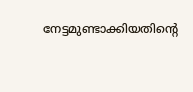നേട്ടമുണ്ടാക്കിയതിന്റെ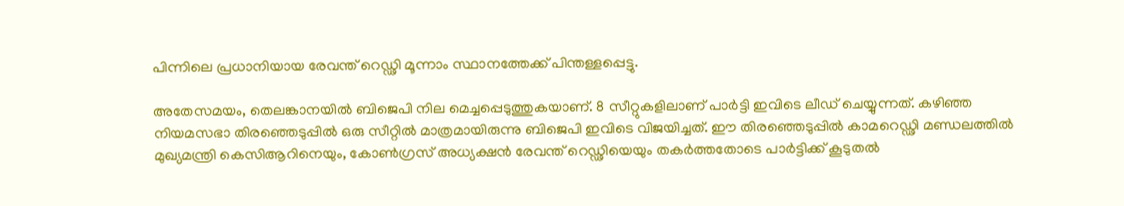പിന്നിലെ പ്രധാനിയായ രേവന്ത് റെഡ്ഢി മൂന്നാം സ്ഥാനത്തേക്ക് പിന്തള്ളപ്പെട്ടു.

അതേസമയം, തെലങ്കാനയിൽ ബിജെപി നില മെച്ചപ്പെടുത്തുകയാണ്. 8 സീറ്റുകളിലാണ് പാർട്ടി ഇവിടെ ലീഡ് ചെയ്യുന്നത്. കഴിഞ്ഞ നിയമസഭാ തിര‍ഞ്ഞെടുപ്പിൽ ഒരു സീറ്റിൽ മാത്രമായിരുന്നു ബിജെപി ഇവിടെ വിജയിച്ചത്. ഈ തിരഞ്ഞെടുപ്പിൽ കാമറെഡ്ഢി മണ്ഡലത്തിൽ മുഖ്യമന്ത്രി കെസിആറിനെയും, കോൺഗ്രസ് അധ്യക്ഷൻ രേവന്ത് റെഡ്ഢിയെയും തകർത്തതോടെ പാർട്ടിക്ക് കൂടുതൽ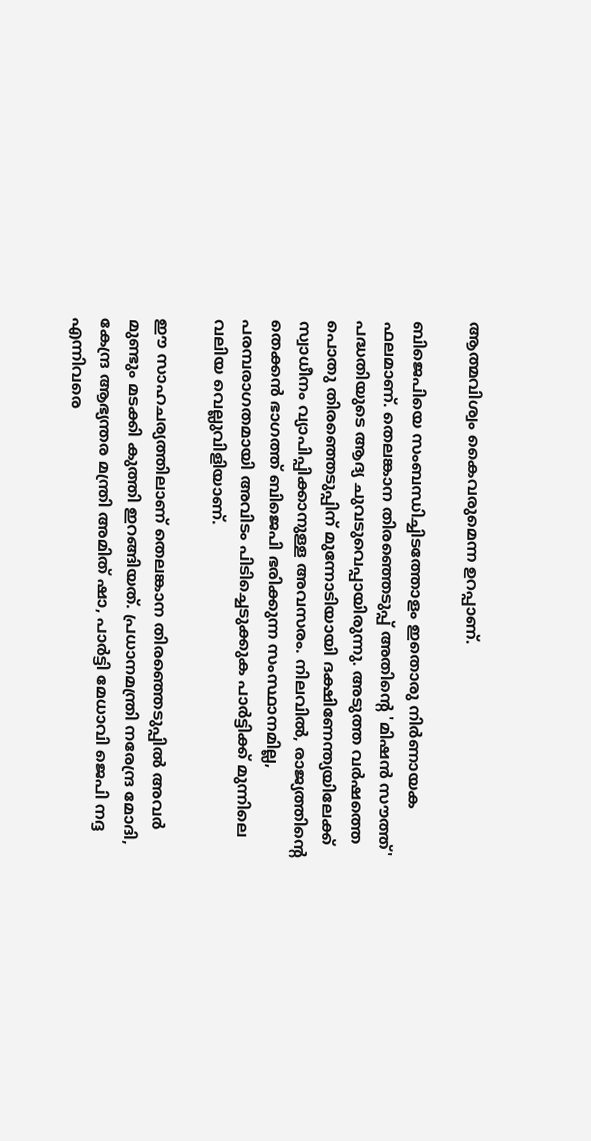ആത്മവിശ്വം കൈവരുമെന്ന ഉറപ്പാണ്.

ബിജെപിയെ സംബന്ധിച്ചിടത്തോളം ഇതൊരു നിർണായക ഫലമാണ്. തെലങ്കാന തിരഞ്ഞെടുപ്പ് അതിന്റെ 'മിഷൻ സൗത്ത്' പദ്ധതിയുടെ ആദ്യ ചുവടുവെപ്പായിരുന്നു. അടുത്ത വർഷത്തെ പൊതു തിരഞ്ഞെടുപ്പിന് മുന്നോടിയായി ദക്ഷിണേന്ത്യയിലേക്ക് സ്വാധീനം വ്യാപിപ്പിക്കാനുള്ള അവസരം. നിലവിൽ, രാജ്യത്തിന്റെ തെക്കൻ ഭാഗത്ത് ബിജെപി ഭരിക്കുന്ന സംസ്ഥാനമില്ല, പരമ്പരാഗതമായി അവിടം പിടിച്ചെടുക്കുക പാർട്ടിക്ക് മുന്നിലെ വലിയ വെല്ലുവിളിയാണ്.

ഈ സാഹചര്യത്തിലാണ് തെലങ്കാന തിരഞ്ഞെടുപ്പിൽ അവർ മുണ്ടും മടക്കി കുത്തി ഇറങ്ങിയത്. പ്രധാനമന്ത്രി നരേന്ദ്ര മോദി, കേന്ദ്ര ആഭ്യന്തര മന്ത്രി അമിത് ഷാ, പാർട്ടി മേധാവി ജെപി നദ്ദ എന്നിവരെ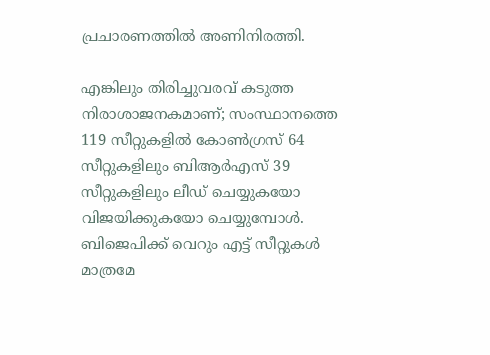പ്രചാരണത്തിൽ അണിനിരത്തി.

എങ്കിലും തിരിച്ചുവരവ് കടുത്ത നിരാശാജനകമാണ്; സംസ്ഥാനത്തെ 119 സീറ്റുകളിൽ കോൺഗ്രസ് 64 സീറ്റുകളിലും ബിആർഎസ് 39 സീറ്റുകളിലും ലീഡ് ചെയ്യുകയോ വിജയിക്കുകയോ ചെയ്യുമ്പോൾ. ബിജെപിക്ക് വെറും എട്ട് സീറ്റുകൾ മാത്രമേ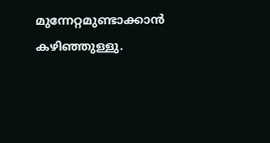മുന്നേറ്റമുണ്ടാക്കാൻ കഴിഞ്ഞുള്ളു.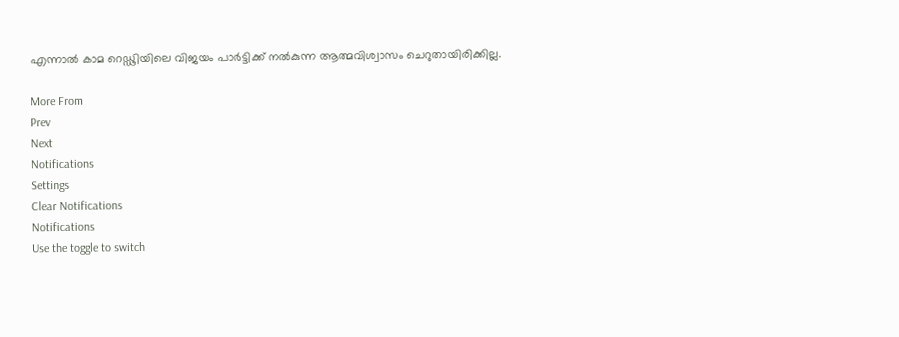എന്നാൽ കാമ റെഡ്ഢിയിലെ വിജയം പാർട്ടിക്ക് നൽകുന്ന ആത്മവിശ്വാസം ചെറുതായിരിക്കില്ല.

More From
Prev
Next
Notifications
Settings
Clear Notifications
Notifications
Use the toggle to switch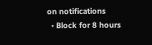on notifications
  • Block for 8 hours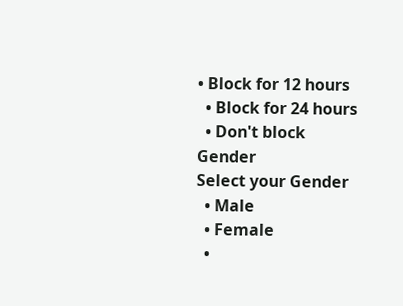• Block for 12 hours
  • Block for 24 hours
  • Don't block
Gender
Select your Gender
  • Male
  • Female
  •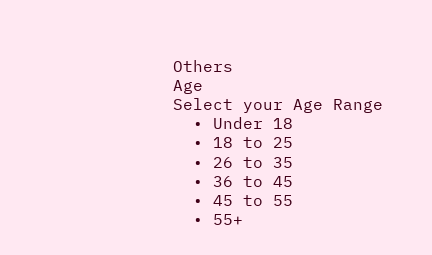Others
Age
Select your Age Range
  • Under 18
  • 18 to 25
  • 26 to 35
  • 36 to 45
  • 45 to 55
  • 55+